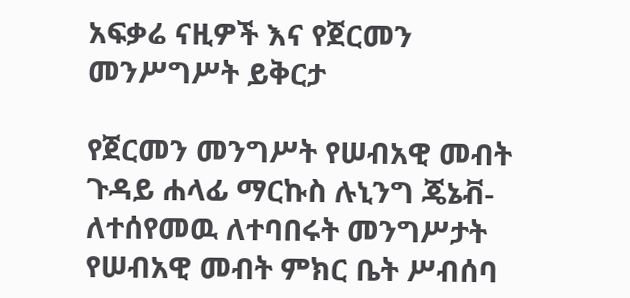አፍቃሬ ናዚዎች እና የጀርመን መንሥግሥት ይቅርታ

የጀርመን መንግሥት የሠብአዊ መብት ጉዳይ ሐላፊ ማርኩስ ሉኒንግ ጄኔቭ-ለተሰየመዉ ለተባበሩት መንግሥታት የሠብአዊ መብት ምክር ቤት ሥብሰባ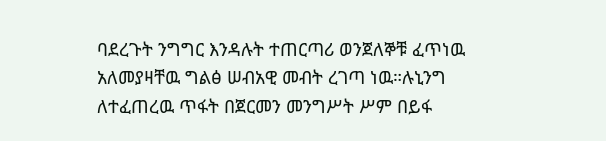ባደረጉት ንግግር እንዳሉት ተጠርጣሪ ወንጀለኞቹ ፈጥነዉ አለመያዛቸዉ ግልፅ ሠብአዊ መብት ረገጣ ነዉ።ሉኒንግ ለተፈጠረዉ ጥፋት በጀርመን መንግሥት ሥም በይፋ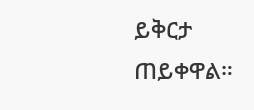ይቅርታ ጠይቀዋል።